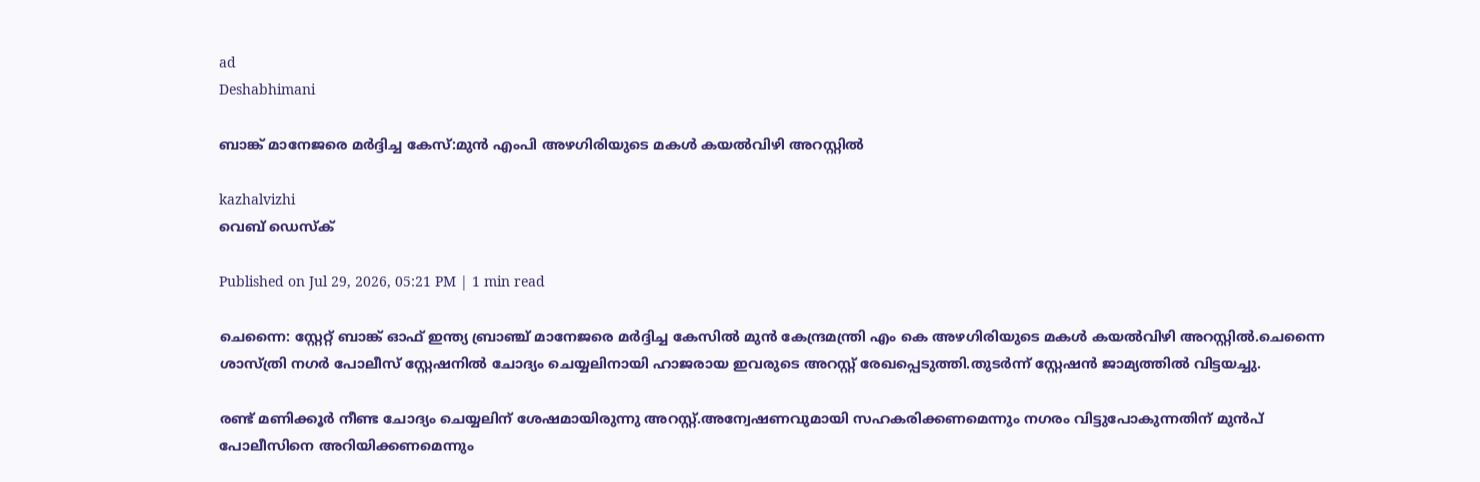ad
Deshabhimani

ബാങ്ക് മാനേജരെ മർദ്ദിച്ച കേസ്:മുൻ എംപി അഴഗിരിയുടെ മകൾ കയൽവിഴി അറസ്റ്റിൽ

kazhalvizhi
വെബ് ഡെസ്ക്

Published on Jul 29, 2026, 05:21 PM | 1 min read

ചെന്നൈ: സ്റ്റേറ്റ് ബാങ്ക് ഓഫ് ഇന്ത്യ ബ്രാഞ്ച് മാനേജരെ മർദ്ദിച്ച കേസിൽ മുൻ കേന്ദ്രമന്ത്രി എം കെ അഴഗിരിയുടെ മകൾ കയൽവിഴി അറസ്റ്റിൽ.ചെന്നൈ ശാസ്ത്രി നഗർ പോലീസ് സ്റ്റേഷനിൽ ചോദ്യം ചെയ്യലിനായി ഹാജരായ ഇവരുടെ അറസ്റ്റ് രേഖപ്പെടുത്തി.തുടർന്ന് സ്റ്റേഷൻ ജാമ്യത്തിൽ വിട്ടയച്ചു.

രണ്ട് മണിക്കൂർ നീണ്ട ചോദ്യം ചെയ്യലിന് ശേഷമായിരുന്നു അറസ്റ്റ്.അന്വേഷണവുമായി സഹകരിക്കണമെന്നും നഗരം വിട്ടുപോകുന്നതിന് മുൻപ് പോലീസിനെ അറിയിക്കണമെന്നും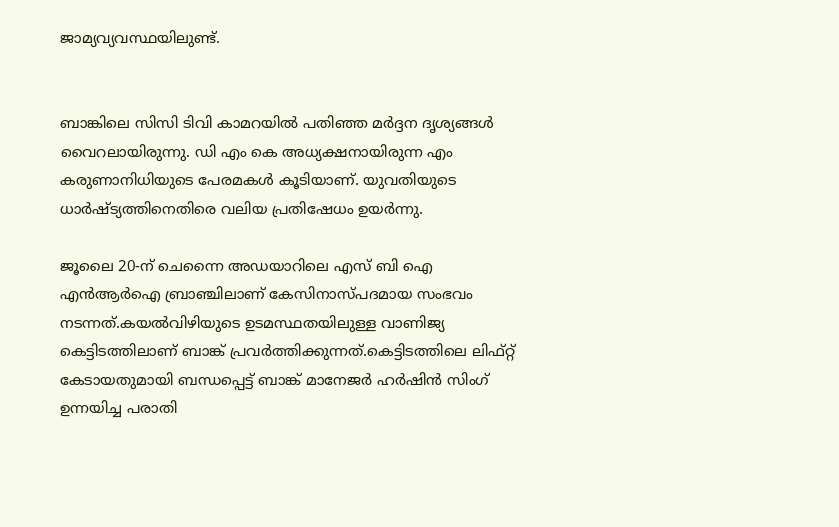ജാമ്യവ്യവസ്ഥയിലുണ്ട്.


ബാങ്കിലെ സിസി ടിവി കാമറയിൽ പതിഞ്ഞ മര്‍ദ്ദന ദൃശ്യങ്ങൾ വൈറലായിരുന്നു. ഡി എം കെ അധ്യക്ഷനായിരുന്ന എം കരുണാനിധിയുടെ പേരമകൾ കൂടിയാണ്. യുവതിയുടെ ധാര്‍ഷ്ട്യത്തിനെതിരെ വലിയ പ്രതിഷേധം ഉയര്‍ന്നു.

ജൂലൈ 20-ന് ചെന്നൈ അഡയാറിലെ എസ്‌ ബി ഐ എൻആർഐ ബ്രാഞ്ചിലാണ് കേസിനാസ്പദമായ സംഭവം നടന്നത്.കയൽവിഴിയുടെ ഉടമസ്ഥതയിലുള്ള വാണിജ്യ കെട്ടിടത്തിലാണ് ബാങ്ക് പ്രവർത്തിക്കുന്നത്.കെട്ടിടത്തിലെ ലിഫ്റ്റ് കേടായതുമായി ബന്ധപ്പെട്ട് ബാങ്ക് മാനേജർ ഹർഷിൻ സിംഗ് ഉന്നയിച്ച പരാതി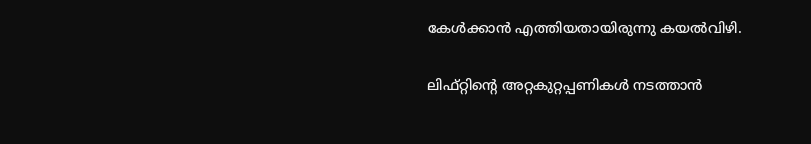കേൾക്കാൻ എത്തിയതായിരുന്നു കയൽവിഴി.


ലിഫ്റ്റിന്റെ അറ്റകുറ്റപ്പണികൾ നടത്താൻ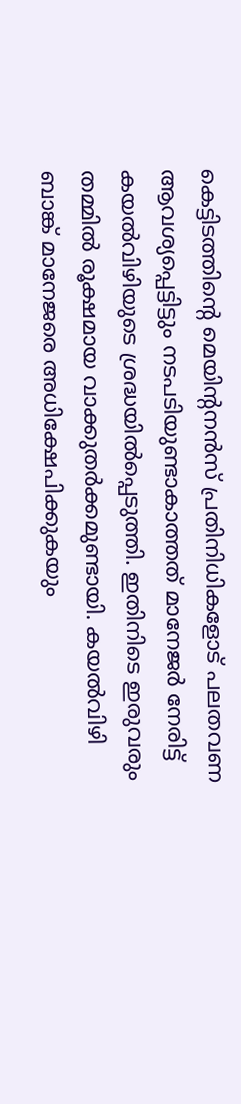കെട്ടിടത്തിന്റെ മെയിന്റനൻസ് പ്രതിനിധികളോട് പലതവണ ആവശ്യപ്പെട്ടിട്ടും നടപടിയുണ്ടാകാത്തത് മാനേജർ നേരിട്ട് കയൽവിഴിയുടെ ശ്രദ്ധയിൽപ്പെടുത്തി. ഇതിനിടെ ഇരുവരും തമ്മിൽ രൂക്ഷമായ വാക്കുതർക്കമുണ്ടായി. കയൽവിഴി ബാങ്ക് മാനേജരെ അധിക്ഷേപിക്കുകയും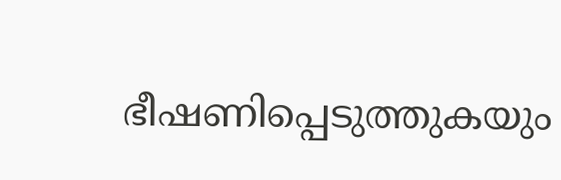ഭീഷണിപ്പെടുത്തുകയും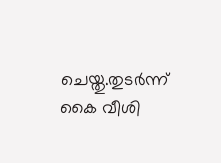ചെയ്തു.തുടര്‍ന്ന് കൈ വീശി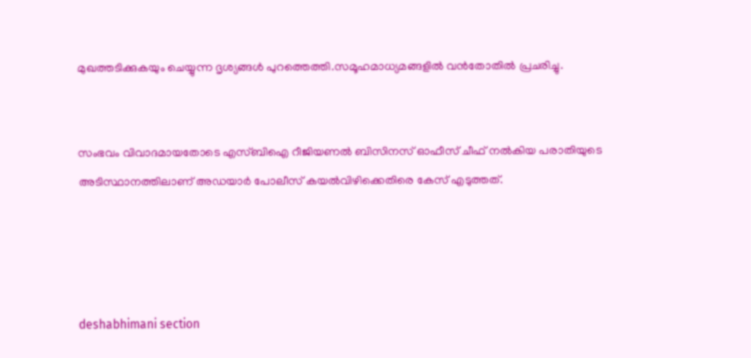മുഖത്തടിക്കുകയും ചെയ്യുന്ന ദൃശ്യങ്ങൾ പുറത്തെത്തി.സമൂഹമാധ്യമങ്ങളിൽ വൻതോതിൽ പ്രചരിച്ചു.


സംഭവം വിവാദമായതോടെ എസ്‌ബിഐ റീജിയണൽ ബിസിനസ് ഓഫീസ് ചീഫ് നൽകിയ പരാതിയുടെ അടിസ്ഥാനത്തിലാണ് അഡയാർ പോലീസ് കയൽവിഴിക്കെതിരെ കേസ് എടുത്തത്.




deshabhimani section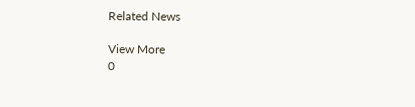Related News

View More
0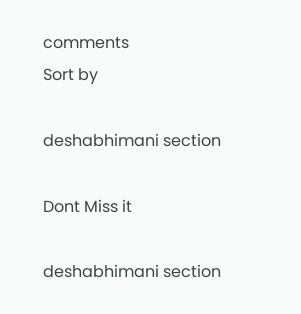comments
Sort by

deshabhimani section

Dont Miss it

deshabhimani section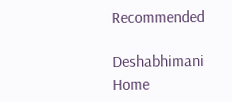Recommended

Deshabhimani
Home